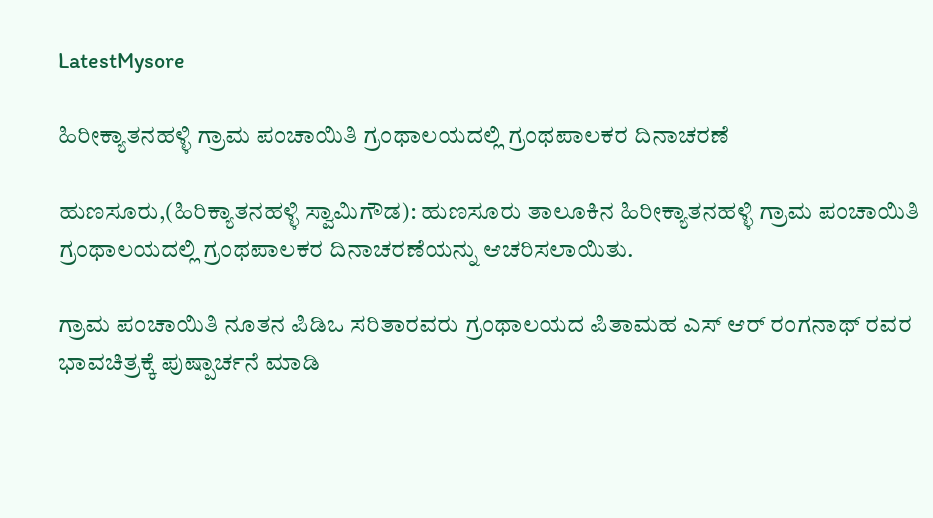LatestMysore

ಹಿರೀಕ್ಯಾತನಹಳ್ಳಿ ಗ್ರಾಮ ಪಂಚಾಯಿತಿ ಗ್ರಂಥಾಲಯದಲ್ಲಿ ಗ್ರಂಥಪಾಲಕರ ದಿನಾಚರಣೆ

ಹುಣಸೂರು,(ಹಿರಿಕ್ಯಾತನಹಳ್ಳಿ ಸ್ವಾಮಿಗೌಡ): ಹುಣಸೂರು ತಾಲೂಕಿನ ಹಿರೀಕ್ಯಾತನಹಳ್ಳಿ ಗ್ರಾಮ ಪಂಚಾಯಿತಿ ಗ್ರಂಥಾಲಯದಲ್ಲಿ ಗ್ರಂಥಪಾಲಕರ ದಿನಾಚರಣೆಯನ್ನು ಆಚರಿಸಲಾಯಿತು.

ಗ್ರಾಮ ಪಂಚಾಯಿತಿ ನೂತನ ಪಿಡಿಒ ಸರಿತಾರವರು ಗ್ರಂಥಾಲಯದ ಪಿತಾಮಹ ಎಸ್ ಆರ್ ರಂಗನಾಥ್ ರವರ ಭಾವಚಿತ್ರಕ್ಕೆ ಪುಷ್ಪಾರ್ಚನೆ ಮಾಡಿ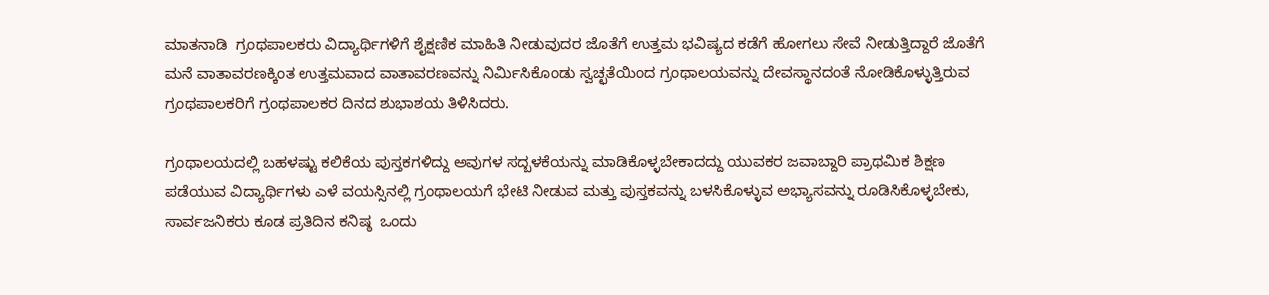ಮಾತನಾಡಿ  ಗ್ರಂಥಪಾಲಕರು ವಿದ್ಯಾರ್ಥಿಗಳಿಗೆ ಶೈಕ್ಷಣಿಕ ಮಾಹಿತಿ ನೀಡುವುದರ ಜೊತೆಗೆ ಉತ್ತಮ ಭವಿಷ್ಯದ ಕಡೆಗೆ ಹೋಗಲು ಸೇವೆ ನೀಡುತ್ತಿದ್ದಾರೆ ಜೊತೆಗೆ ಮನೆ ವಾತಾವರಣಕ್ಕಿಂತ ಉತ್ತಮವಾದ ವಾತಾವರಣವನ್ನು ನಿರ್ಮಿಸಿಕೊಂಡು ಸ್ವಚ್ಛತೆಯಿಂದ ಗ್ರಂಥಾಲಯವನ್ನು ದೇವಸ್ಥಾನದಂತೆ ನೋಡಿಕೊಳ್ಳುತ್ತಿರುವ ಗ್ರಂಥಪಾಲಕರಿಗೆ ಗ್ರಂಥಪಾಲಕರ ದಿನದ ಶುಭಾಶಯ ತಿಳಿಸಿದರು.

ಗ್ರಂಥಾಲಯದಲ್ಲಿ ಬಹಳಷ್ಟು ಕಲಿಕೆಯ ಪುಸ್ತಕಗಳಿದ್ದು ಅವುಗಳ ಸದ್ಬಳಕೆಯನ್ನು ಮಾಡಿಕೊಳ್ಳಬೇಕಾದದ್ದು ಯುವಕರ ಜವಾಬ್ದಾರಿ ಪ್ರಾಥಮಿಕ ಶಿಕ್ಷಣ ಪಡೆಯುವ ವಿದ್ಯಾರ್ಥಿಗಳು ಎಳೆ ವಯಸ್ಸಿನಲ್ಲಿ ಗ್ರಂಥಾಲಯಗೆ ಭೇಟಿ ನೀಡುವ ಮತ್ತು ಪುಸ್ತಕವನ್ನು ಬಳಸಿಕೊಳ್ಳುವ ಅಭ್ಯಾಸವನ್ನು ರೂಡಿಸಿಕೊಳ್ಳಬೇಕು, ಸಾರ್ವಜನಿಕರು ಕೂಡ ಪ್ರತಿದಿನ ಕನಿಷ್ಠ  ಒಂದು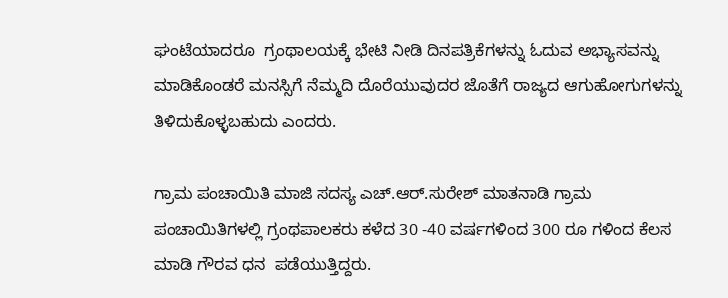ಘಂಟೆಯಾದರೂ  ಗ್ರಂಥಾಲಯಕ್ಕೆ ಭೇಟಿ ನೀಡಿ ದಿನಪತ್ರಿಕೆಗಳನ್ನು ಓದುವ ಅಭ್ಯಾಸವನ್ನು ಮಾಡಿಕೊಂಡರೆ ಮನಸ್ಸಿಗೆ ನೆಮ್ಮದಿ ದೊರೆಯುವುದರ ಜೊತೆಗೆ ರಾಜ್ಯದ ಆಗುಹೋಗುಗಳನ್ನು ತಿಳಿದುಕೊಳ್ಳಬಹುದು ಎಂದರು.

ಗ್ರಾಮ ಪಂಚಾಯಿತಿ ಮಾಜಿ ಸದಸ್ಯ ಎಚ್.ಆರ್.ಸುರೇಶ್ ಮಾತನಾಡಿ ಗ್ರಾಮ ಪಂಚಾಯಿತಿಗಳಲ್ಲಿ ಗ್ರಂಥಪಾಲಕರು ಕಳೆದ 30 -40 ವರ್ಷಗಳಿಂದ 300 ರೂ ಗಳಿಂದ ಕೆಲಸ ಮಾಡಿ ಗೌರವ ಧನ  ಪಡೆಯುತ್ತಿದ್ದರು.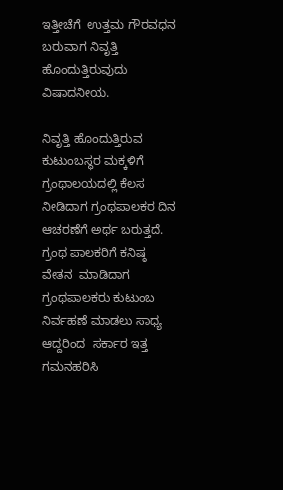ಇತ್ತೀಚೆಗೆ  ಉತ್ತಮ ಗೌರವಧನ  ಬರುವಾಗ ನಿವೃತ್ತಿ ಹೊಂದುತ್ತಿರುವುದು ವಿಷಾದನೀಯ.

ನಿವೃತ್ತಿ ಹೊಂದುತ್ತಿರುವ ಕುಟುಂಬಸ್ಥರ ಮಕ್ಕಳಿಗೆ ಗ್ರಂಥಾಲಯದಲ್ಲಿ ಕೆಲಸ ನೀಡಿದಾಗ ಗ್ರಂಥಪಾಲಕರ ದಿನ ಆಚರಣೆಗೆ ಅರ್ಥ ಬರುತ್ತದೆ. ಗ್ರಂಥ ಪಾಲಕರಿಗೆ ಕನಿಷ್ಠ ವೇತನ  ಮಾಡಿದಾಗ ಗ್ರಂಥಪಾಲಕರು ಕುಟುಂಬ ನಿರ್ವಹಣೆ ಮಾಡಲು ಸಾಧ್ಯ ಆದ್ದರಿಂದ  ಸರ್ಕಾರ ಇತ್ತ ಗಮನಹರಿಸಿ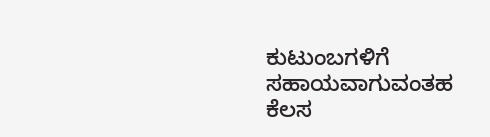ಕುಟುಂಬಗಳಿಗೆ ಸಹಾಯವಾಗುವಂತಹ ಕೆಲಸ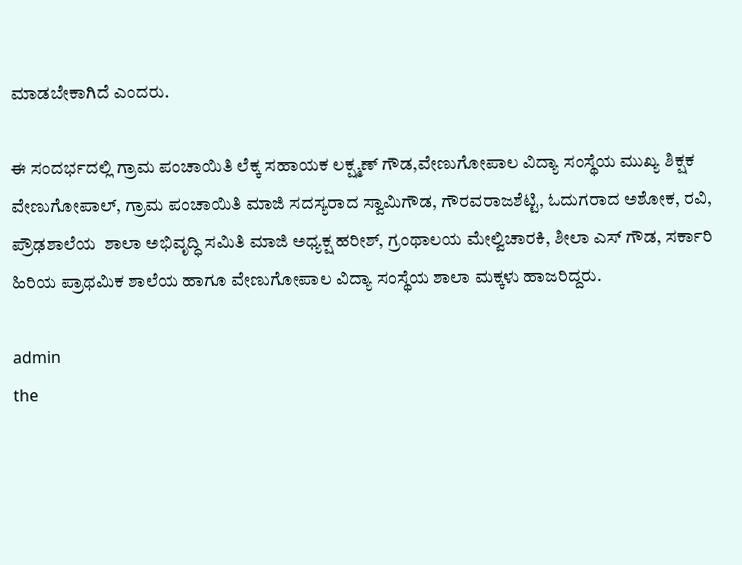ಮಾಡಬೇಕಾಗಿದೆ ಎಂದರು.

ಈ ಸಂದರ್ಭದಲ್ಲಿ ಗ್ರಾಮ ಪಂಚಾಯಿತಿ ಲೆಕ್ಕ ಸಹಾಯಕ ಲಕ್ಷ್ಮಣ್ ಗೌಡ,ವೇಣುಗೋಪಾಲ ವಿದ್ಯಾ ಸಂಸ್ಥೆಯ ಮುಖ್ಯ ಶಿಕ್ಷಕ ವೇಣುಗೋಪಾಲ್, ಗ್ರಾಮ ಪಂಚಾಯಿತಿ ಮಾಜಿ ಸದಸ್ಯರಾದ ಸ್ವಾಮಿಗೌಡ, ಗೌರವರಾಜಶೆಟ್ಟಿ, ಓದುಗರಾದ ಅಶೋಕ, ರವಿ, ಪ್ರೌಢಶಾಲೆಯ  ಶಾಲಾ ಅಭಿವೃದ್ಧಿ ಸಮಿತಿ ಮಾಜಿ ಅಧ್ಯಕ್ಷ ಹರೀಶ್, ಗ್ರಂಥಾಲಯ ಮೇಲ್ವಿಚಾರಕಿ, ಶೀಲಾ ಎಸ್ ಗೌಡ, ಸರ್ಕಾರಿ ಹಿರಿಯ ಪ್ರಾಥಮಿಕ ಶಾಲೆಯ ಹಾಗೂ ವೇಣುಗೋಪಾಲ ವಿದ್ಯಾ ಸಂಸ್ಥೆಯ ಶಾಲಾ ಮಕ್ಕಳು ಹಾಜರಿದ್ದರು.

admin
the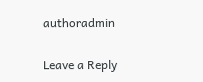authoradmin

Leave a Reply